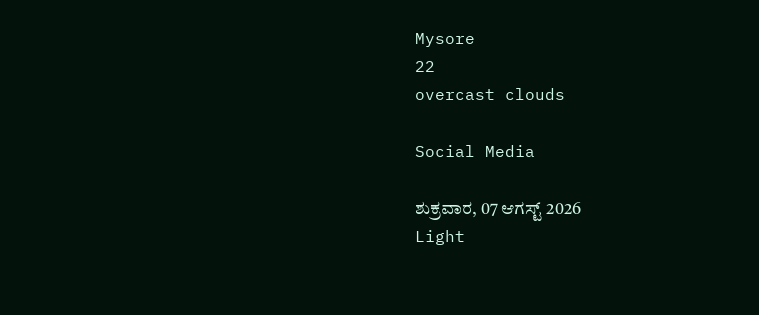Mysore
22
overcast clouds

Social Media

ಶುಕ್ರವಾರ, 07 ಆಗಸ್ಟ್ 2026
Light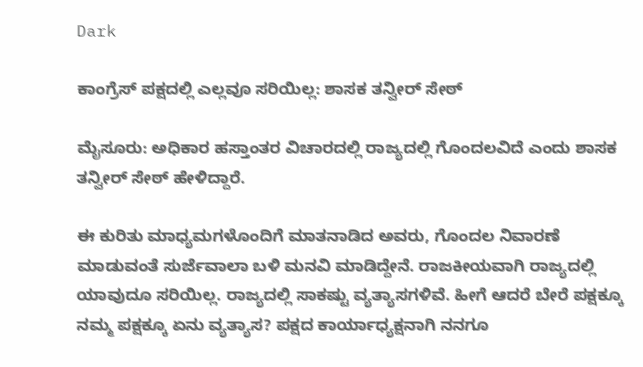Dark

ಕಾಂಗ್ರೆಸ್‌ ಪಕ್ಷದಲ್ಲಿ ಎಲ್ಲವೂ ಸರಿಯಿಲ್ಲ: ಶಾಸಕ ತನ್ವೀರ್‌ ಸೇಠ್‌

ಮೈಸೂರು: ಅಧಿಕಾರ ಹಸ್ತಾಂತರ ವಿಚಾರದಲ್ಲಿ ರಾಜ್ಯದಲ್ಲಿ ಗೊಂದಲವಿದೆ ಎಂದು ಶಾಸಕ ತನ್ವೀರ್‌ ಸೇಠ್‌ ಹೇಳಿದ್ದಾರೆ.

ಈ ಕುರಿತು ಮಾಧ್ಯಮಗಳೊಂದಿಗೆ ಮಾತನಾಡಿದ ಅವರು, ಗೊಂದಲ ನಿವಾರಣೆ ಮಾಡುವಂತೆ ಸುರ್ಜೆವಾಲಾ ಬಳಿ ಮನವಿ ಮಾಡಿದ್ದೇನೆ. ರಾಜಕೀಯವಾಗಿ ರಾಜ್ಯದಲ್ಲಿ ಯಾವುದೂ ಸರಿಯಿಲ್ಲ. ರಾಜ್ಯದಲ್ಲಿ ಸಾಕಷ್ಟು ವ್ಯತ್ಯಾಸಗಳಿವೆ. ಹೀಗೆ ಆದರೆ ಬೇರೆ ಪಕ್ಷಕ್ಕೂ ನಮ್ಮ ಪಕ್ಷಕ್ಕೂ ಏನು ವ್ಯತ್ಯಾಸ? ಪಕ್ಷದ ಕಾರ್ಯಾಧ್ಯಕ್ಷನಾಗಿ ನನಗೂ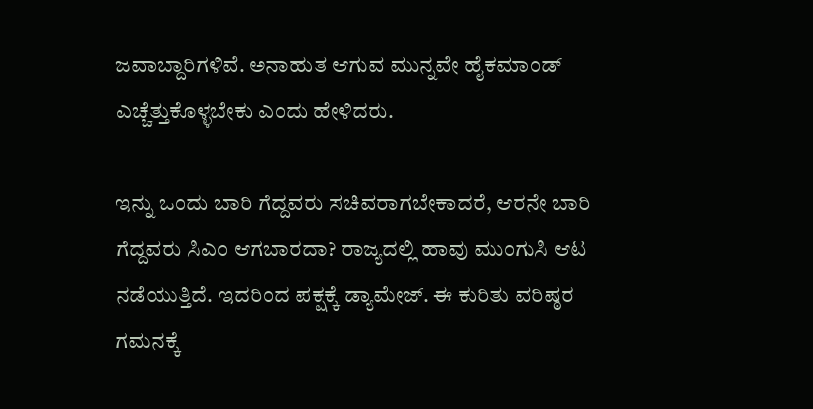ಜವಾಬ್ದಾರಿಗಳಿವೆ. ಅನಾಹುತ ಆಗುವ ಮುನ್ನವೇ ಹೈಕಮಾಂಡ್‌ ಎಚ್ಚೆತ್ತುಕೊಳ್ಳಬೇಕು ಎಂದು ಹೇಳಿದರು.

ಇನ್ನು ಒಂದು ಬಾರಿ ಗೆದ್ದವರು ಸಚಿವರಾಗಬೇಕಾದರೆ, ಆರನೇ ಬಾರಿ ಗೆದ್ದವರು ಸಿಎಂ ಆಗಬಾರದಾ? ರಾಜ್ಯದಲ್ಲಿ ಹಾವು ಮುಂಗುಸಿ ಆಟ ನಡೆಯುತ್ತಿದೆ. ಇದರಿಂದ ಪಕ್ಷಕ್ಕೆ ಡ್ಯಾಮೇಜ್‌. ಈ ಕುರಿತು ವರಿಷ್ಠರ ಗಮನಕ್ಕೆ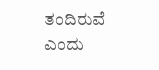ತಂದಿರುವೆ ಎಂದು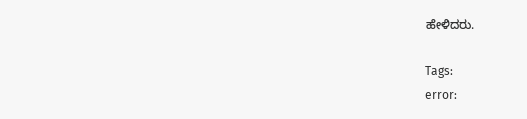ಹೇಳಿದರು.

Tags:
error: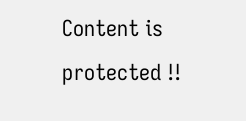Content is protected !!